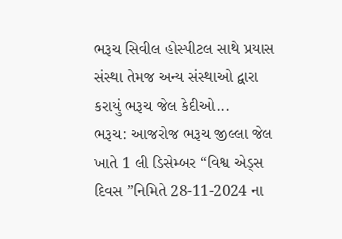ભરૂચ સિવીલ હોસ્પીટલ સાથે પ્રયાસ સંસ્થા તેમજ અન્ય સંસ્થાઓ દ્વારા કરાયું ભરૂચ જેલ કેદીઓ...
ભરૂચ: આજરોજ ભરૂચ જીલ્લા જેલ ખાતે 1 લી ડિસેમ્બર “વિશ્વ એડ્સ દિવસ ”નિમિતે 28-11-2024 ના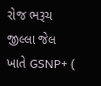રોજ ભરૂચ જીલ્લા જેલ ખાતે GSNP+ (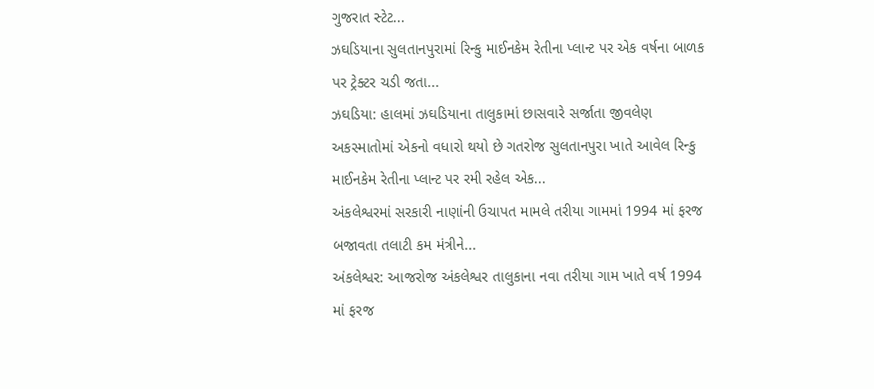ગુજરાત સ્ટેટ...
ઝઘડિયાના સુલતાનપુરામાં રિન્કુ માઈનકેમ રેતીના પ્લાન્ટ પર એક વર્ષના બાળક પર ટ્રેક્ટર ચડી જતા...
ઝઘડિયા: હાલમાં ઝઘડિયાના તાલુકામાં છાસવારે સર્જાતા જીવલેણ અકસ્માતોમાં એકનો વધારો થયો છે ગતરોજ સુલતાનપુરા ખાતે આવેલ રિન્કુ માઈનકેમ રેતીના પ્લાન્ટ પર રમી રહેલ એક...
અંકલેશ્વરમાં સરકારી નાણાંની ઉચાપત મામલે તરીયા ગામમાં 1994 માં ફરજ બજાવતા તલાટી કમ મંત્રીને...
અંકલેશ્વર: આજરોજ અંકલેશ્વર તાલુકાના નવા તરીયા ગામ ખાતે વર્ષ 1994 માં ફરજ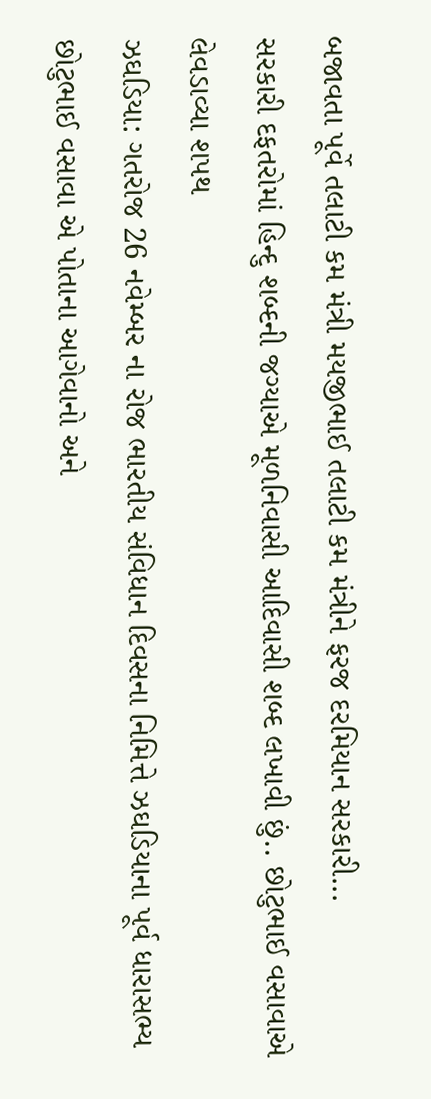બજાવતા પૂર્વે તલાટી કમ મંત્રી મયજીભાઈ તલાટી કમ મંત્રીને ફરજ દરમિયાન સરકારી...
સરકારી દફતરોમાં હિન્દુ શબ્દની જગ્યાએ મૂળનિવાસી આદિવાસી શબ્દ લખાવી છું.. છોટુભાઈ વસાવાએ લેવડાવ્યા શપથ
ઝઘડિયા: ગતરોજ 26 નવેમ્બર ના રોજ ભારતીય સંવિધાન દિવસના નિમિત્તે ઝઘડિયાના પૂર્વ ધારાસભ્ય છોટુભાઈ વસાવા એ પોતાના આગેવાનો અને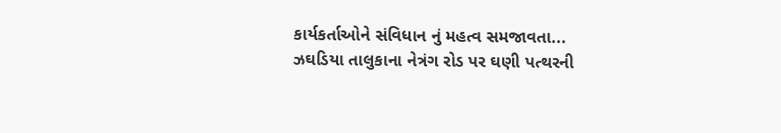કાર્યકર્તાઓને સંવિધાન નું મહત્વ સમજાવતા...
ઝઘડિયા તાલુકાના નેત્રંગ રોડ પર ઘણી પત્થરની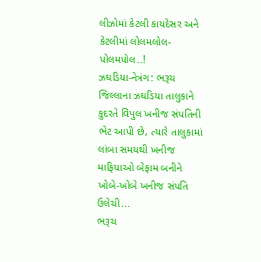લીઝોમાં કેટલી કાયદેસર અને કેટલીમાં લોલમલોલ- પોલમપોલ..!
ઝઘડિયા-નેત્રંગ: ભરૂચ જિલ્લાના ઝઘડિયા તાલુકાને કુદરતે વિપુલ ખનીજ સંપતિની ભેટ આપી છે, ત્યારે તાલુકામાં લાંબા સમયથી ખનીજ માફિયાઓ બેફામ બનીને ખોબે-ખોબે ખનીજ સંપતિ ઉલેચી...
ભરૂચ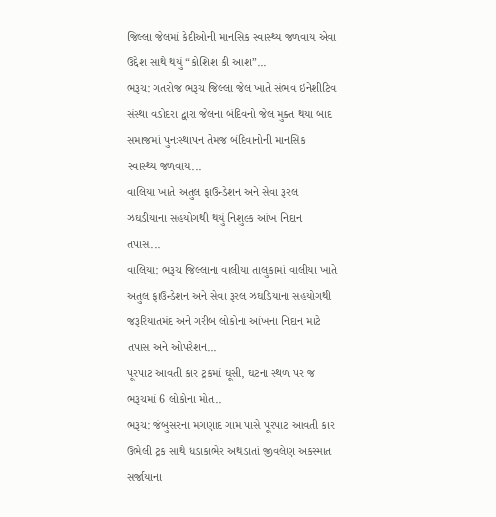જિલ્લા જેલમાં કેદીઓની માનસિક સ્વાસ્થ્ય જળવાય એવા ઉદ્દેશ સાથે થયું “કોશિશ કી આશ”...
ભરૂચ: ગતરોજ ભરૂચ જિલ્લા જેલ ખાતે સંભવ ઇનેશીટિવ સંસ્થા વડોદરા દ્વારા જેલના બંદિવનો જેલ મુક્ત થયા બાદ સમાજમાં પુનઃસ્થાપન તેમજ બંદિવાનોની માનસિક સ્વાસ્થ્ય જળવાય...
વાલિયા ખાતે અતુલ ફાઉન્ડેશન અને સેવા રૂરલ ઝઘડીયાના સહયોગથી થયું નિશુલ્ક આંખ નિદાન તપાસ...
વાલિયા: ભરૂચ જિલ્લાના વાલીયા તાલુકામાં વાલીયા ખાતે અતુલ ફાઉન્ડેશન અને સેવા રૂરલ ઝઘડિયાના સહયોગથી જરૂરિયાતમંદ અને ગરીબ લોકોના આંખના નિદાન માટે તપાસ અને ઓપરેશન...
પૂરપાટ આવતી કાર ટ્રકમાં ઘૂસી, ઘટના સ્થળ પર જ ભરૂચમાં 6 લોકોના મોત..
ભરૂચ: જંબુસરના મગણાદ ગામ પાસે પૂરપાટ આવતી કાર ઉભેલી ટ્રક સાથે ધડાકાભેર અથડાતાં જીવલેણ અકસ્માત સર્જાયાના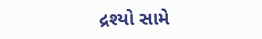દ્રશ્યો સામે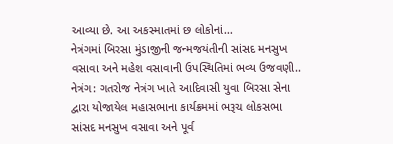આવ્યા છે. આ અકસ્માતમાં છ લોકોનાં...
નેત્રંગમાં બિરસા મુંડાજીની જન્મજયંતીની સાંસદ મનસુખ વસાવા અને મહેશ વસાવાની ઉપસ્થિતિમાં ભવ્ય ઉજવણી..
નેત્રંગ: ગતરોજ નેત્રંગ ખાતે આદિવાસી યુવા બિરસા સેના દ્વારા યોજાયેલ મહાસભાના કાર્યક્રમમાં ભરૂચ લોકસભા સાંસદ મનસુખ વસાવા અને પૂર્વ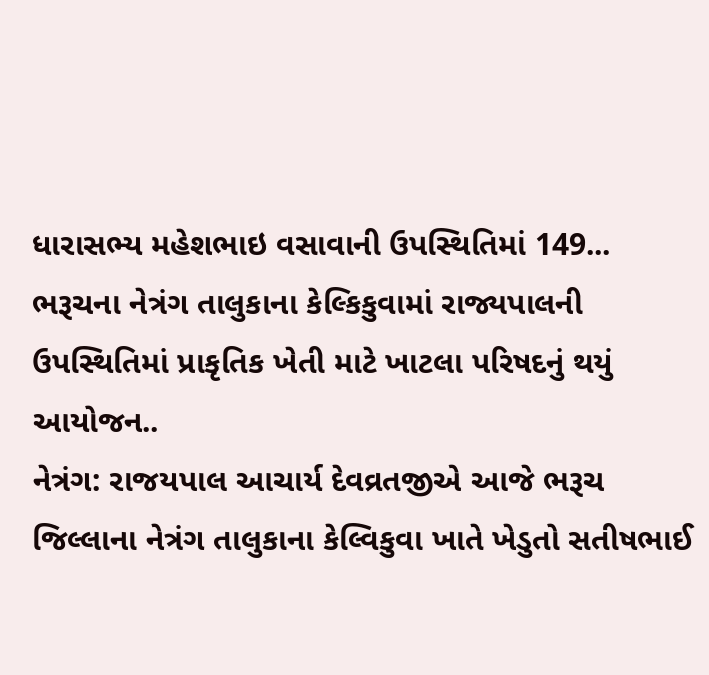ધારાસભ્ય મહેશભાઇ વસાવાની ઉપસ્થિતિમાં 149...
ભરૂચના નેત્રંગ તાલુકાના કેલ્કિકુવામાં રાજ્યપાલની ઉપસ્થિતિમાં પ્રાકૃતિક ખેતી માટે ખાટલા પરિષદનું થયું આયોજન..
નેત્રંગ: રાજયપાલ આચાર્ય દેવવ્રતજીએ આજે ભરૂચ જિલ્લાના નેત્રંગ તાલુકાના કેલ્વિકુવા ખાતે ખેડુતો સતીષભાઈ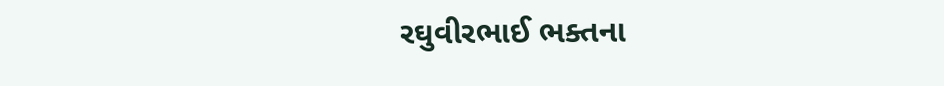રઘુવીરભાઈ ભક્તના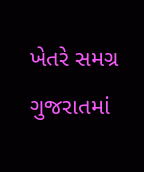ખેતરે સમગ્ર ગુજરાતમાં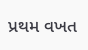પ્રથમ વખત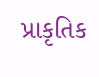પ્રાકૃતિક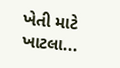ખેતી માટે ખાટલા...